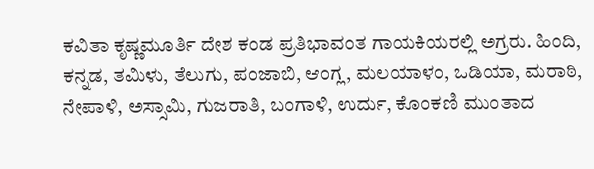ಕವಿತಾ ಕೃಷ್ಣಮೂರ್ತಿ ದೇಶ ಕಂಡ ಪ್ರತಿಭಾವಂತ ಗಾಯಕಿಯರಲ್ಲಿ ಅಗ್ರರು. ಹಿಂದಿ, ಕನ್ನಡ, ತಮಿಳು, ತೆಲುಗು, ಪಂಜಾಬಿ, ಆಂಗ್ಲ, ಮಲಯಾಳಂ, ಒಡಿಯಾ, ಮರಾಠಿ, ನೇಪಾಳಿ, ಅಸ್ಸಾಮಿ, ಗುಜರಾತಿ, ಬಂಗಾಳಿ, ಉರ್ದು, ಕೊಂಕಣಿ ಮುಂತಾದ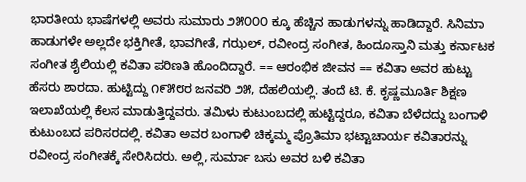ಭಾರತೀಯ ಭಾಷೆಗಳಲ್ಲಿ ಅವರು ಸುಮಾರು ೨೫೦೦೦ ಕ್ಕೂ ಹೆಚ್ಚಿನ ಹಾಡುಗಳನ್ನು ಹಾಡಿದ್ದಾರೆ. ಸಿನಿಮಾ ಹಾಡುಗಳೇ ಅಲ್ಲದೇ ಭಕ್ತಿಗೀತೆ, ಭಾವಗೀತೆ, ಗಝಲ್, ರವೀಂದ್ರ ಸಂಗೀತ, ಹಿಂದೂಸ್ತಾನಿ ಮತ್ತು ಕರ್ನಾಟಕ ಸಂಗೀತ ಶೈಲಿಯಲ್ಲಿ ಕವಿತಾ ಪರಿಣತಿ ಹೊಂದಿದ್ದಾರೆ. == ಆರಂಭಿಕ ಜೀವನ == ಕವಿತಾ ಅವರ ಹುಟ್ಟು ಹೆಸರು ಶಾರದಾ. ಹುಟ್ಟಿದ್ದು ೧೯೫೮ರ ಜನವರಿ ೨೫, ದೆಹಲಿಯಲ್ಲಿ. ತಂದೆ ಟಿ. ಕೆ. ಕೃಷ್ಣಮೂರ್ತಿ ಶಿಕ್ಷಣ ಇಲಾಖೆಯಲ್ಲಿ ಕೆಲಸ ಮಾಡುತ್ತಿದ್ದವರು. ತಮಿಳು ಕುಟುಂಬದಲ್ಲಿ ಹುಟ್ಟಿದ್ದರೂ, ಕವಿತಾ ಬೆಳೆದದ್ದು ಬಂಗಾಳಿ ಕುಟುಂಬದ ಪರಿಸರದಲ್ಲಿ. ಕವಿತಾ ಅವರ ಬಂಗಾಳಿ ಚಿಕ್ಕಮ್ಮ ಪ್ರೊತಿಮಾ ಭಟ್ಟಾಚಾರ್ಯ ಕವಿತಾರನ್ನು ರವೀಂದ್ರ ಸಂಗೀತಕ್ಕೆ ಸೇರಿಸಿದರು. ಅಲ್ಲಿ, ಸುರ್ಮಾ ಬಸು ಅವರ ಬಳಿ ಕವಿತಾ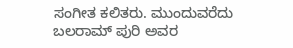ಸಂಗೀತ ಕಲಿತರು. ಮುಂದುವರೆದು ಬಲರಾಮ್ ಪುರಿ ಅವರ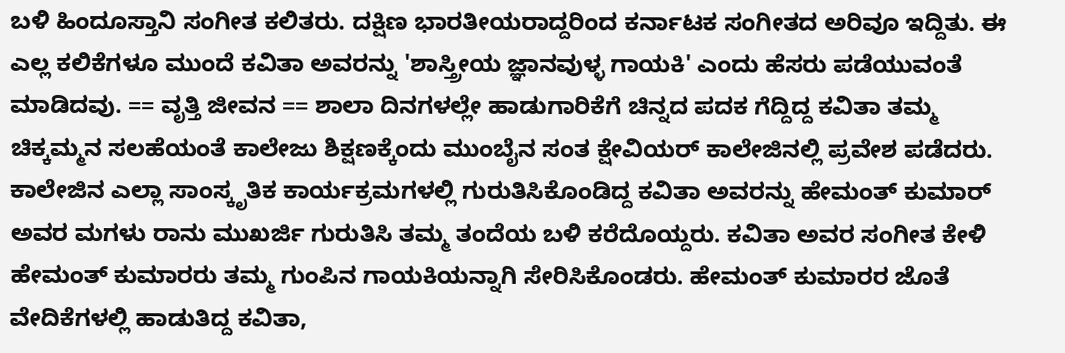ಬಳಿ ಹಿಂದೂಸ್ತಾನಿ ಸಂಗೀತ ಕಲಿತರು. ದಕ್ಷಿಣ ಭಾರತೀಯರಾದ್ದರಿಂದ ಕರ್ನಾಟಕ ಸಂಗೀತದ ಅರಿವೂ ಇದ್ದಿತು. ಈ ಎಲ್ಲ ಕಲಿಕೆಗಳೂ ಮುಂದೆ ಕವಿತಾ ಅವರನ್ನು 'ಶಾಸ್ತ್ರೀಯ ಜ್ಞಾನವುಳ್ಳ ಗಾಯಕಿ' ಎಂದು ಹೆಸರು ಪಡೆಯುವಂತೆ ಮಾಡಿದವು. == ವೃತ್ತಿ ಜೀವನ == ಶಾಲಾ ದಿನಗಳಲ್ಲೇ ಹಾಡುಗಾರಿಕೆಗೆ ಚಿನ್ನದ ಪದಕ ಗೆದ್ದಿದ್ದ ಕವಿತಾ ತಮ್ಮ ಚಿಕ್ಕಮ್ಮನ ಸಲಹೆಯಂತೆ ಕಾಲೇಜು ಶಿಕ್ಷಣಕ್ಕೆಂದು ಮುಂಬೈನ ಸಂತ ಕ್ಷೇವಿಯರ್ ಕಾಲೇಜಿನಲ್ಲಿ ಪ್ರವೇಶ ಪಡೆದರು. ಕಾಲೇಜಿನ ಎಲ್ಲಾ ಸಾಂಸ್ಕೃತಿಕ ಕಾರ್ಯಕ್ರಮಗಳಲ್ಲಿ ಗುರುತಿಸಿಕೊಂಡಿದ್ದ ಕವಿತಾ ಅವರನ್ನು ಹೇಮಂತ್ ಕುಮಾರ್ ಅವರ ಮಗಳು ರಾನು ಮುಖರ್ಜಿ ಗುರುತಿಸಿ ತಮ್ಮ ತಂದೆಯ ಬಳಿ ಕರೆದೊಯ್ದರು. ಕವಿತಾ ಅವರ ಸಂಗೀತ ಕೇಳಿ ಹೇಮಂತ್ ಕುಮಾರರು ತಮ್ಮ ಗುಂಪಿನ ಗಾಯಕಿಯನ್ನಾಗಿ ಸೇರಿಸಿಕೊಂಡರು. ಹೇಮಂತ್ ಕುಮಾರರ ಜೊತೆ ವೇದಿಕೆಗಳಲ್ಲಿ ಹಾಡುತಿದ್ದ ಕವಿತಾ,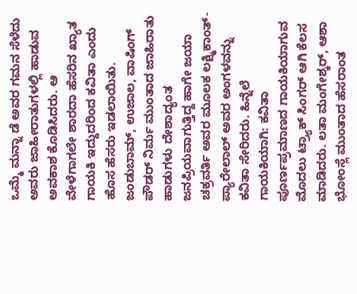ಒಮ್ಮೆ ಮನ್ನಾ ಡೆ ಅವರ ಗಮನ ಸೆಳೆದು ಅವರು ಜಾಹೀರಾತುಗಳಲ್ಲಿ ಹಾಡುವ ಅವಕಾಶ ಕೊಡಿಸಿದರು. ಆ ವೇಳೆಗಾಗಲೇ ಶಾರದಾ ಹೆಸರಿನ ಖ್ಯಾತ ಗಾಯಕಿ ಇದ್ದುದರಿಂದ ಕವಿತಾ ಎಂದು ಹೊಸ ಹೆಸರು ಇಡಲಾಯಿತು. ಜಂಡುಬಾಮ್, ಉಜಾಲ, ವಾಷಿಂಗ್ ಪೌಡರ್ ನಿರ್ಮ ಮುಂತಾದ ಜಾಹಿರಾತು ಹಾಡುಗಳು ದೇಶಾದ್ಯಂತ ಜನಪ್ರಿಯವಾಗುತ್ತಿದ್ದ ಹಾಗೇ ಜಯಾ ಚಕ್ರವರ್ತಿ ಅವರ ಮೂಲಕ ಲಕ್ಷ್ಮಿಕಾಂತ್-ಪ್ಯಾರೇಲಾಲ್ ಅವರ ಅಂಗಳವನ್ನು ಕವಿತಾ ಸೇರಿದರು. ಹಿನ್ನೆಲೆ ಗಾಯಕಿಯಾಗಿ: ಕವಿತಾ ಪೂರ್ಣಪ್ರಮಾಣದ ಗಾಯಕಿಯಾಗುವ ಮೊದಲು ಟ್ರ್ಯಾಕ್ ಸಿಂಗರ್ ಆಗಿ ಕೆಲಸ ಮಾಡಿದರು. ಲತಾ ಮಂಗೇಶ್ಕರ್, ಆಶಾ ಭೋಂಸ್ಲೆ ಮುಂತಾದ ಹೆಸರಾಂತ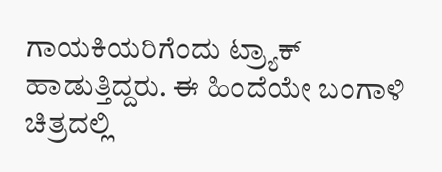ಗಾಯಕಿಯರಿಗೆಂದು ಟ್ರ್ಯಾಕ್ ಹಾಡುತ್ತಿದ್ದರು. ಈ ಹಿಂದೆಯೇ ಬಂಗಾಳಿ ಚಿತ್ರದಲ್ಲಿ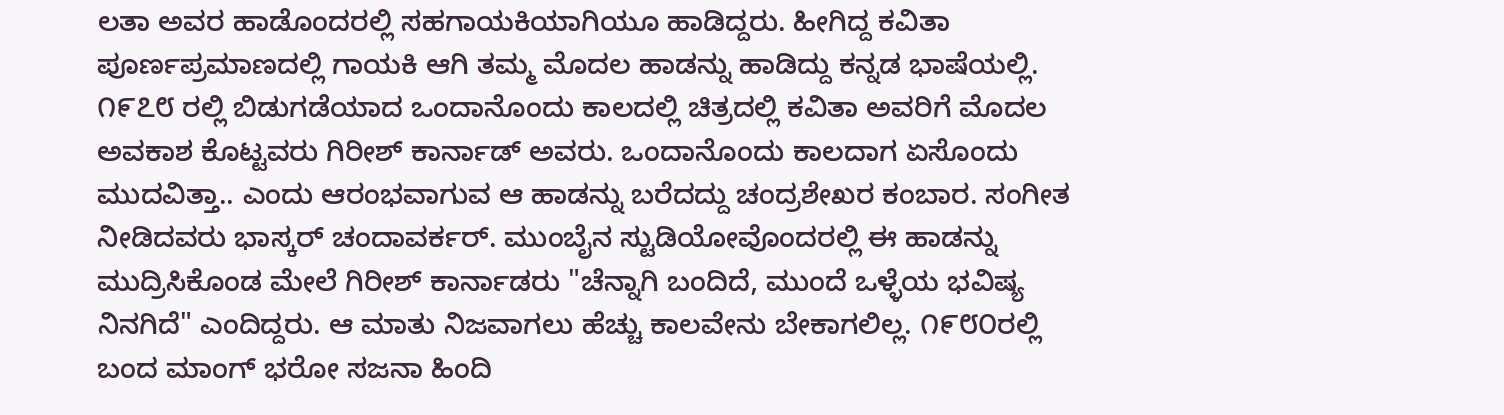ಲತಾ ಅವರ ಹಾಡೊಂದರಲ್ಲಿ ಸಹಗಾಯಕಿಯಾಗಿಯೂ ಹಾಡಿದ್ದರು. ಹೀಗಿದ್ದ ಕವಿತಾ ಪೂರ್ಣಪ್ರಮಾಣದಲ್ಲಿ ಗಾಯಕಿ ಆಗಿ ತಮ್ಮ ಮೊದಲ ಹಾಡನ್ನು ಹಾಡಿದ್ದು ಕನ್ನಡ ಭಾಷೆಯಲ್ಲಿ. ೧೯೭೮ ರಲ್ಲಿ ಬಿಡುಗಡೆಯಾದ ಒಂದಾನೊಂದು ಕಾಲದಲ್ಲಿ ಚಿತ್ರದಲ್ಲಿ ಕವಿತಾ ಅವರಿಗೆ ಮೊದಲ ಅವಕಾಶ ಕೊಟ್ಟವರು ಗಿರೀಶ್ ಕಾರ್ನಾಡ್ ಅವರು. ಒಂದಾನೊಂದು ಕಾಲದಾಗ ಏಸೊಂದು ಮುದವಿತ್ತಾ.. ಎಂದು ಆರಂಭವಾಗುವ ಆ ಹಾಡನ್ನು ಬರೆದದ್ದು ಚಂದ್ರಶೇಖರ ಕಂಬಾರ. ಸಂಗೀತ ನೀಡಿದವರು ಭಾಸ್ಕರ್ ಚಂದಾವರ್ಕರ್. ಮುಂಬೈನ ಸ್ಟುಡಿಯೋವೊಂದರಲ್ಲಿ ಈ ಹಾಡನ್ನು ಮುದ್ರಿಸಿಕೊಂಡ ಮೇಲೆ ಗಿರೀಶ್ ಕಾರ್ನಾಡರು "ಚೆನ್ನಾಗಿ ಬಂದಿದೆ, ಮುಂದೆ ಒಳ್ಳೆಯ ಭವಿಷ್ಯ ನಿನಗಿದೆ" ಎಂದಿದ್ದರು. ಆ ಮಾತು ನಿಜವಾಗಲು ಹೆಚ್ಚು ಕಾಲವೇನು ಬೇಕಾಗಲಿಲ್ಲ. ೧೯೮೦ರಲ್ಲಿ ಬಂದ ಮಾಂಗ್ ಭರೋ ಸಜನಾ ಹಿಂದಿ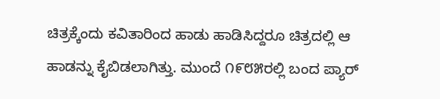ಚಿತ್ರಕ್ಕೆಂದು ಕವಿತಾರಿಂದ ಹಾಡು ಹಾಡಿಸಿದ್ದರೂ ಚಿತ್ರದಲ್ಲಿ ಆ ಹಾಡನ್ನು ಕೈಬಿಡಲಾಗಿತ್ತು. ಮುಂದೆ ೧೯೮೫ರಲ್ಲಿ ಬಂದ ಪ್ಯಾರ್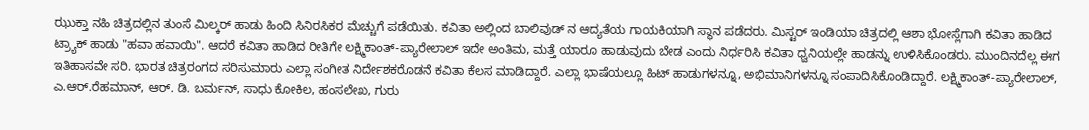ಝುಕ್ತಾ ನಹಿ ಚಿತ್ರದಲ್ಲಿನ ತುಂಸೆ ಮಿಲ್ಕರ್ ಹಾಡು ಹಿಂದಿ ಸಿನಿರಸಿಕರ ಮೆಚ್ಚುಗೆ ಪಡೆಯಿತು. ಕವಿತಾ ಅಲ್ಲಿಂದ ಬಾಲಿವುಡ್ ನ ಆದ್ಯತೆಯ ಗಾಯಕಿಯಾಗಿ ಸ್ಥಾನ ಪಡೆದರು. ಮಿಸ್ಟರ್ ಇಂಡಿಯಾ ಚಿತ್ರದಲ್ಲಿ ಆಶಾ ಭೋಸ್ಲೆಗಾಗಿ ಕವಿತಾ ಹಾಡಿದ ಟ್ರ್ಯಾಕ್ ಹಾಡು "ಹವಾ ಹವಾಯಿ". ಆದರೆ ಕವಿತಾ ಹಾಡಿದ ರೀತಿಗೇ ಲಕ್ಷ್ಮಿಕಾಂತ್-ಪ್ಯಾರೇಲಾಲ್ ಇದೇ ಅಂತಿಮ, ಮತ್ತೆ ಯಾರೂ ಹಾಡುವುದು ಬೇಡ ಎಂದು ನಿರ್ಧರಿಸಿ ಕವಿತಾ ಧ್ವನಿಯಲ್ಲೇ ಹಾಡನ್ನು ಉಳಿಸಿಕೊಂಡರು. ಮುಂದಿನದೆಲ್ಲ ಈಗ ಇತಿಹಾಸವೇ ಸರಿ. ಭಾರತ ಚಿತ್ರರಂಗದ ಸರಿಸುಮಾರು ಎಲ್ಲಾ ಸಂಗೀತ ನಿರ್ದೇಶಕರೊಡನೆ ಕವಿತಾ ಕೆಲಸ ಮಾಡಿದ್ದಾರೆ. ಎಲ್ಲಾ ಭಾಷೆಯಲ್ಲೂ ಹಿಟ್ ಹಾಡುಗಳನ್ನೂ, ಅಭಿಮಾನಿಗಳನ್ನೂ ಸಂಪಾದಿಸಿಕೊಂಡಿದ್ದಾರೆ. ಲಕ್ಷ್ಮಿಕಾಂತ್-ಪ್ಯಾರೇಲಾಲ್, ಎ.ಆರ್.ರೆಹಮಾನ್, ಆರ್. ಡಿ. ಬರ್ಮನ್, ಸಾಧು ಕೋಕಿಲ, ಹಂಸಲೇಖ, ಗುರು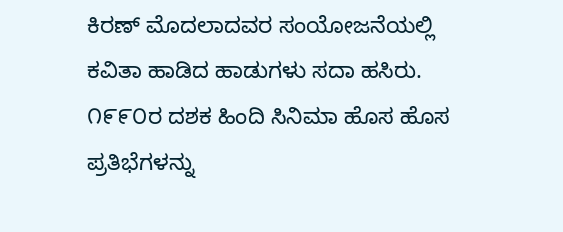ಕಿರಣ್ ಮೊದಲಾದವರ ಸಂಯೋಜನೆಯಲ್ಲಿ ಕವಿತಾ ಹಾಡಿದ ಹಾಡುಗಳು ಸದಾ ಹಸಿರು. ೧೯೯೦ರ ದಶಕ ಹಿಂದಿ ಸಿನಿಮಾ ಹೊಸ ಹೊಸ ಪ್ರತಿಭೆಗಳನ್ನು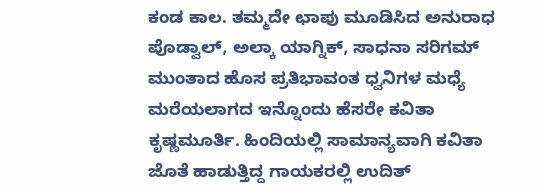ಕಂಡ ಕಾಲ. ತಮ್ಮದೇ ಛಾಪು ಮೂಡಿಸಿದ ಅನುರಾಧ ಪೊಡ್ವಾಲ್, ಅಲ್ಕಾ ಯಾಗ್ನಿಕ್, ಸಾಧನಾ ಸರಿಗಮ್ ಮುಂತಾದ ಹೊಸ ಪ್ರತಿಭಾವಂತ ಧ್ವನಿಗಳ ಮಧ್ಯೆ ಮರೆಯಲಾಗದ ಇನ್ನೊಂದು ಹೆಸರೇ ಕವಿತಾ ಕೃಷ್ಣಮೂರ್ತಿ. ಹಿಂದಿಯಲ್ಲಿ ಸಾಮಾನ್ಯವಾಗಿ ಕವಿತಾ ಜೊತೆ ಹಾಡುತ್ತಿದ್ದ ಗಾಯಕರಲ್ಲಿ ಉದಿತ್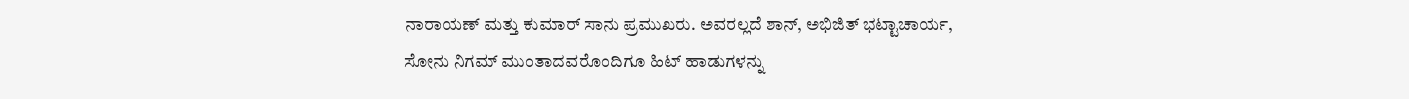ನಾರಾಯಣ್ ಮತ್ತು ಕುಮಾರ್ ಸಾನು ಪ್ರಮುಖರು. ಅವರಲ್ಲದೆ ಶಾನ್, ಅಭಿಜಿತ್ ಭಟ್ಟಾಚಾರ್ಯ, ಸೋನು ನಿಗಮ್ ಮುಂತಾದವರೊಂದಿಗೂ ಹಿಟ್ ಹಾಡುಗಳನ್ನು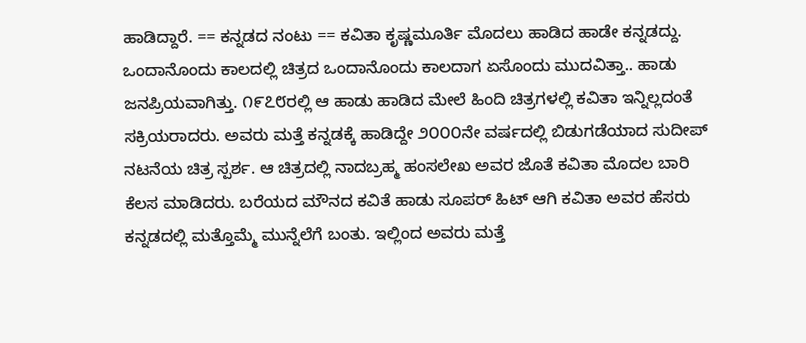ಹಾಡಿದ್ದಾರೆ. == ಕನ್ನಡದ ನಂಟು == ಕವಿತಾ ಕೃಷ್ಣಮೂರ್ತಿ ಮೊದಲು ಹಾಡಿದ ಹಾಡೇ ಕನ್ನಡದ್ದು. ಒಂದಾನೊಂದು ಕಾಲದಲ್ಲಿ ಚಿತ್ರದ ಒಂದಾನೊಂದು ಕಾಲದಾಗ ಏಸೊಂದು ಮುದವಿತ್ತಾ.. ಹಾಡು ಜನಪ್ರಿಯವಾಗಿತ್ತು. ೧೯೭೮ರಲ್ಲಿ ಆ ಹಾಡು ಹಾಡಿದ ಮೇಲೆ ಹಿಂದಿ ಚಿತ್ರಗಳಲ್ಲಿ ಕವಿತಾ ಇನ್ನಿಲ್ಲದಂತೆ ಸಕ್ರಿಯರಾದರು. ಅವರು ಮತ್ತೆ ಕನ್ನಡಕ್ಕೆ ಹಾಡಿದ್ದೇ ೨೦೦೦ನೇ ವರ್ಷದಲ್ಲಿ ಬಿಡುಗಡೆಯಾದ ಸುದೀಪ್ ನಟನೆಯ ಚಿತ್ರ ಸ್ಪರ್ಶ. ಆ ಚಿತ್ರದಲ್ಲಿ ನಾದಬ್ರಹ್ಮ ಹಂಸಲೇಖ ಅವರ ಜೊತೆ ಕವಿತಾ ಮೊದಲ ಬಾರಿ ಕೆಲಸ ಮಾಡಿದರು. ಬರೆಯದ ಮೌನದ ಕವಿತೆ ಹಾಡು ಸೂಪರ್ ಹಿಟ್ ಆಗಿ ಕವಿತಾ ಅವರ ಹೆಸರು ಕನ್ನಡದಲ್ಲಿ ಮತ್ತೊಮ್ಮೆ ಮುನ್ನೆಲೆಗೆ ಬಂತು. ಇಲ್ಲಿಂದ ಅವರು ಮತ್ತೆ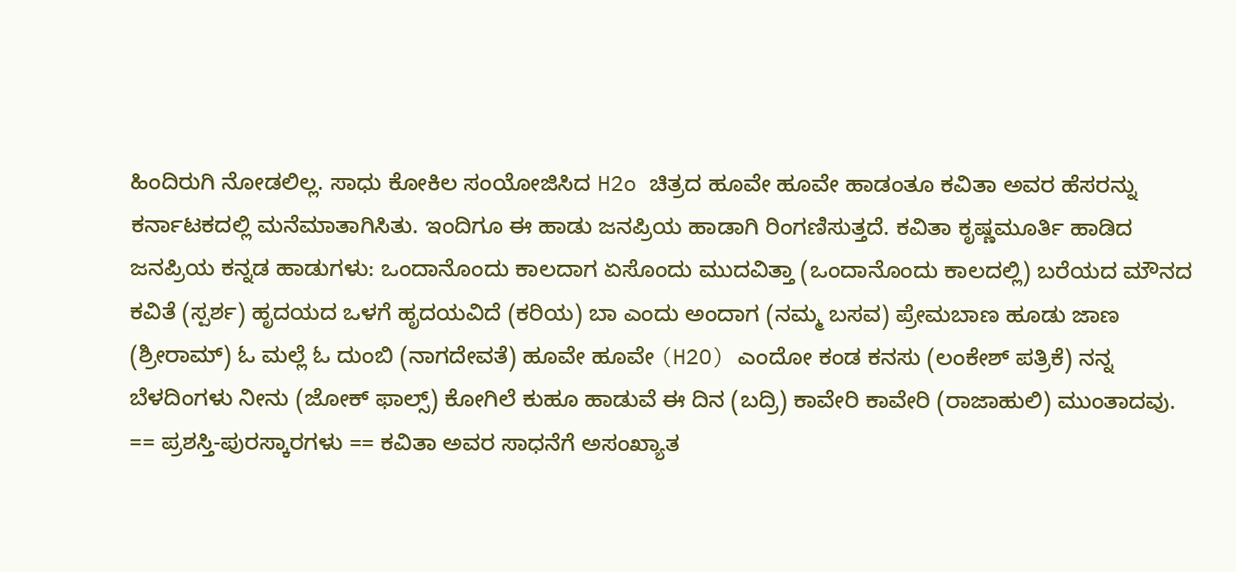ಹಿಂದಿರುಗಿ ನೋಡಲಿಲ್ಲ. ಸಾಧು ಕೋಕಿಲ ಸಂಯೋಜಿಸಿದ H2o ಚಿತ್ರದ ಹೂವೇ ಹೂವೇ ಹಾಡಂತೂ ಕವಿತಾ ಅವರ ಹೆಸರನ್ನು ಕರ್ನಾಟಕದಲ್ಲಿ ಮನೆಮಾತಾಗಿಸಿತು. ಇಂದಿಗೂ ಈ ಹಾಡು ಜನಪ್ರಿಯ ಹಾಡಾಗಿ ರಿಂಗಣಿಸುತ್ತದೆ. ಕವಿತಾ ಕೃಷ್ಣಮೂರ್ತಿ ಹಾಡಿದ ಜನಪ್ರಿಯ ಕನ್ನಡ ಹಾಡುಗಳು: ಒಂದಾನೊಂದು ಕಾಲದಾಗ ಏಸೊಂದು ಮುದವಿತ್ತಾ (ಒಂದಾನೊಂದು ಕಾಲದಲ್ಲಿ) ಬರೆಯದ ಮೌನದ ಕವಿತೆ (ಸ್ಪರ್ಶ) ಹೃದಯದ ಒಳಗೆ ಹೃದಯವಿದೆ (ಕರಿಯ) ಬಾ ಎಂದು ಅಂದಾಗ (ನಮ್ಮ ಬಸವ) ಪ್ರೇಮಬಾಣ ಹೂಡು ಜಾಣ (ಶ್ರೀರಾಮ್) ಓ ಮಲ್ಲೆ ಓ ದುಂಬಿ (ನಾಗದೇವತೆ) ಹೂವೇ ಹೂವೇ (H2O) ಎಂದೋ ಕಂಡ ಕನಸು (ಲಂಕೇಶ್ ಪತ್ರಿಕೆ) ನನ್ನ ಬೆಳದಿಂಗಳು ನೀನು (ಜೋಕ್ ಫಾಲ್ಸ್) ಕೋಗಿಲೆ ಕುಹೂ ಹಾಡುವೆ ಈ ದಿನ (ಬದ್ರಿ) ಕಾವೇರಿ ಕಾವೇರಿ (ರಾಜಾಹುಲಿ) ಮುಂತಾದವು. == ಪ್ರಶಸ್ತಿ-ಪುರಸ್ಕಾರಗಳು == ಕವಿತಾ ಅವರ ಸಾಧನೆಗೆ ಅಸಂಖ್ಯಾತ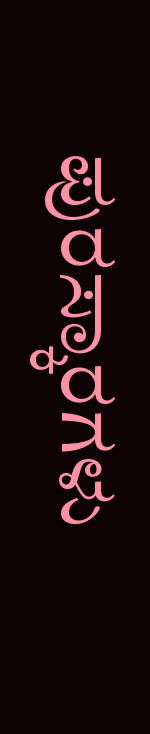ಪುರಸ್ಕಾರಗಳು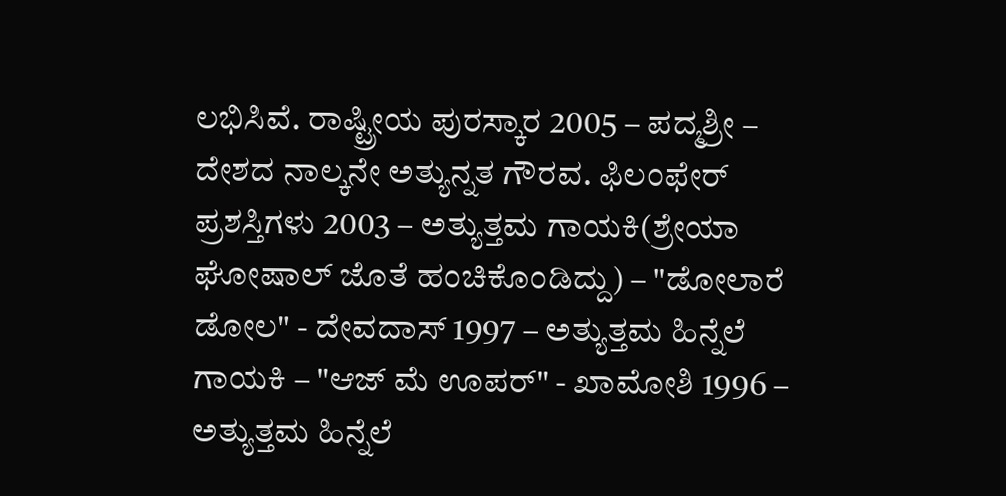ಲಭಿಸಿವೆ. ರಾಷ್ಟ್ರೀಯ ಪುರಸ್ಕಾರ 2005 – ಪದ್ಮಶ್ರೀ – ದೇಶದ ನಾಲ್ಕನೇ ಅತ್ಯುನ್ನತ ಗೌರವ. ಫಿಲಂಫೇರ್ ಪ್ರಶಸ್ತಿಗಳು 2003 – ಅತ್ಯುತ್ತಮ ಗಾಯಕಿ(ಶ್ರೇಯಾ ಘೋಷಾಲ್ ಜೊತೆ ಹಂಚಿಕೊಂಡಿದ್ದು) – "ಡೋಲಾರೆ ಡೋಲ" - ದೇವದಾಸ್ 1997 – ಅತ್ಯುತ್ತಮ ಹಿನ್ನೆಲೆ ಗಾಯಕಿ – "ಆಜ್ ಮೆ ಊಪರ್" - ಖಾಮೋಶಿ 1996 – ಅತ್ಯುತ್ತಮ ಹಿನ್ನೆಲೆ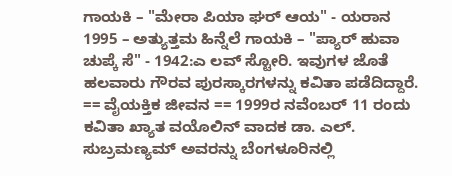ಗಾಯಕಿ – "ಮೇರಾ ಪಿಯಾ ಘರ್ ಆಯ" - ಯರಾನ 1995 – ಅತ್ಯುತ್ತಮ ಹಿನ್ನೆಲೆ ಗಾಯಕಿ – "ಪ್ಯಾರ್ ಹುವಾ ಚುಪ್ಕೆ ಸೆ" - 1942:ಎ ಲವ್ ಸ್ಟೋರಿ. ಇವುಗಳ ಜೊತೆ ಹಲವಾರು ಗೌರವ ಪುರಸ್ಕಾರಗಳನ್ನು ಕವಿತಾ ಪಡೆದಿದ್ದಾರೆ. == ವೈಯಕ್ತಿಕ ಜೀವನ == 1999ರ ನವೆಂಬರ್ 11 ರಂದು ಕವಿತಾ ಖ್ಯಾತ ವಯೊಲಿನ್ ವಾದಕ ಡಾ. ಎಲ್. ಸುಬ್ರಮಣ್ಯಮ್ ಅವರನ್ನು ಬೆಂಗಳೂರಿನಲ್ಲಿ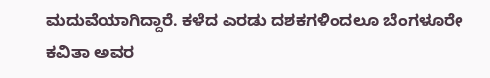ಮದುವೆಯಾಗಿದ್ದಾರೆ. ಕಳೆದ ಎರಡು ದಶಕಗಳಿಂದಲೂ ಬೆಂಗಳೂರೇ ಕವಿತಾ ಅವರ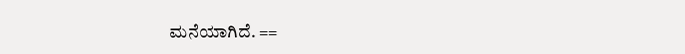ಮನೆಯಾಗಿದೆ. ==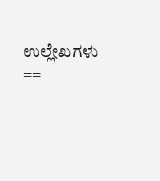ಉಲ್ಲೇಖಗಳು ==